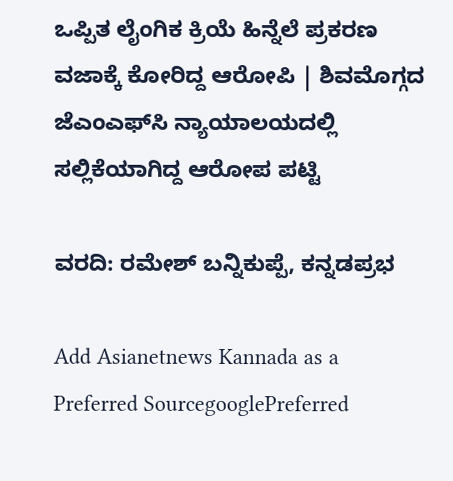ಒಪ್ಪಿತ ಲೈಂಗಿಕ ಕ್ರಿಯೆ ಹಿನ್ನೆಲೆ ಪ್ರಕರಣ ವಜಾಕ್ಕೆ ಕೋರಿದ್ದ ಆರೋಪಿ | ಶಿವಮೊಗ್ಗದ ಜೆಎಂಎಫ್‌ಸಿ ನ್ಯಾಯಾಲಯದಲ್ಲಿ ಸಲ್ಲಿಕೆಯಾಗಿದ್ದ ಆರೋಪ ಪಟ್ಟಿ

ವರದಿ: ರಮೇಶ್‌ ಬನ್ನಿಕುಪ್ಪೆ, ಕನ್ನಡಪ್ರಭ

Add Asianetnews Kannada as a Preferred SourcegooglePreferred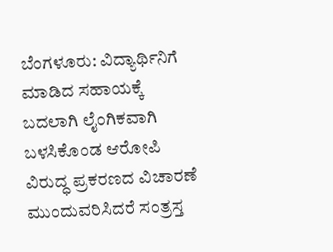ಬೆಂಗಳೂರು: ವಿದ್ಯಾರ್ಥಿನಿಗೆ ಮಾಡಿದ ಸಹಾಯಕ್ಕೆ ಬದಲಾಗಿ ಲೈಂಗಿಕವಾಗಿ ಬಳಸಿಕೊಂಡ ಆರೋಪಿ ವಿರುದ್ಧ ಪ್ರಕರಣದ ವಿಚಾರಣೆ ಮುಂದುವರಿಸಿದರೆ ಸಂತ್ರಸ್ತ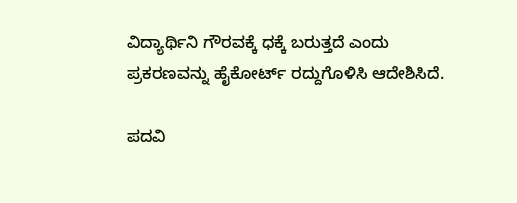ವಿದ್ಯಾರ್ಥಿನಿ ಗೌರವಕ್ಕೆ ಧಕ್ಕೆ ಬರುತ್ತದೆ ಎಂದು ಪ್ರಕರಣವನ್ನು ಹೈಕೋರ್ಟ್‌ ರದ್ದುಗೊಳಿಸಿ ಆದೇಶಿಸಿದೆ.

ಪದವಿ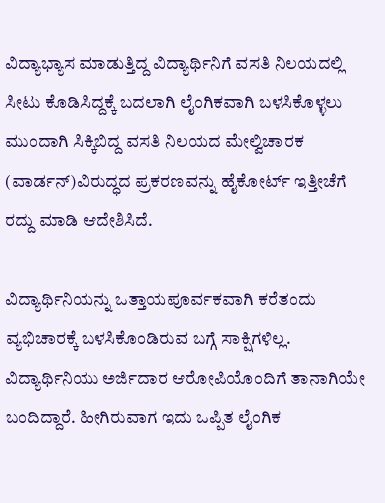ವಿದ್ಯಾಭ್ಯಾಸ ಮಾಡುತ್ತಿದ್ದ ವಿದ್ಯಾರ್ಥಿನಿಗೆ ವಸತಿ ನಿಲಯದಲ್ಲಿ ಸೀಟು ಕೊಡಿಸಿದ್ದಕ್ಕೆ ಬದಲಾಗಿ ಲೈಂಗಿಕವಾಗಿ ಬಳಸಿಕೊಳ್ಳಲು ಮುಂದಾಗಿ ಸಿಕ್ಕಿಬಿದ್ದ ವಸತಿ ನಿಲಯದ ಮೇಲ್ವಿಚಾರಕ (ವಾರ್ಡನ್‌)ವಿರುದ್ಧದ ಪ್ರಕರಣವನ್ನು ಹೈಕೋರ್ಟ್‌ ಇತ್ತೀಚೆಗೆ ರದ್ದು ಮಾಡಿ ಆದೇಶಿಸಿದೆ.

ವಿದ್ಯಾರ್ಥಿನಿಯನ್ನು ಒತ್ತಾಯಪೂರ್ವಕವಾಗಿ ಕರೆತಂದು ವ್ಯಭಿಚಾರಕ್ಕೆ ಬಳಸಿಕೊಂಡಿರುವ ಬಗ್ಗೆ ಸಾಕ್ಷಿಗಳಿಲ್ಲ. ವಿದ್ಯಾರ್ಥಿನಿಯು ಅರ್ಜಿದಾರ ಆರೋಪಿಯೊಂದಿಗೆ ತಾನಾಗಿಯೇ ಬಂದಿದ್ದಾರೆ. ಹೀಗಿರುವಾಗ ಇದು ಒಪ್ಪಿತ ಲೈಂಗಿಕ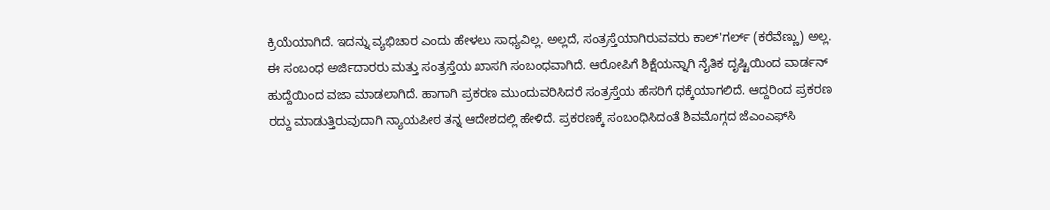ಕ್ರಿಯೆಯಾಗಿದೆ. ಇದನ್ನು ವ್ಯಭಿಚಾರ ಎಂದು ಹೇಳಲು ಸಾಧ್ಯವಿಲ್ಲ. ಅಲ್ಲದೆ, ಸಂತ್ರಸ್ತೆಯಾಗಿರುವವರು ಕಾಲ್‌'ಗರ್ಲ್ (ಕರೆವೆಣ್ಣು) ಅಲ್ಲ. ಈ ಸಂಬಂಧ ಅರ್ಜಿದಾರರು ಮತ್ತು ಸಂತ್ರಸ್ತೆಯ ಖಾಸಗಿ ಸಂಬಂಧವಾಗಿದೆ. ಆರೋಪಿಗೆ ಶಿಕ್ಷೆಯನ್ನಾಗಿ ನೈತಿಕ ದೃಷ್ಟಿಯಿಂದ ವಾರ್ಡನ್‌ ಹುದ್ದೆಯಿಂದ ವಜಾ ಮಾಡಲಾಗಿದೆ. ಹಾಗಾಗಿ ಪ್ರಕರಣ ಮುಂದುವರಿಸಿದರೆ ಸಂತ್ರಸ್ತೆಯ ಹೆಸರಿಗೆ ಧಕ್ಕೆಯಾಗಲಿದೆ. ಆದ್ದರಿಂದ ಪ್ರಕರಣ ರದ್ದು ಮಾಡುತ್ತಿರುವುದಾಗಿ ನ್ಯಾಯಪೀಠ ತನ್ನ ಆದೇಶದಲ್ಲಿ ಹೇಳಿದೆ. ಪ್ರಕರಣಕ್ಕೆ ಸಂಬಂಧಿಸಿದಂತೆ ಶಿವಮೊಗ್ಗದ ಜೆಎಂಎಫ್‌ಸಿ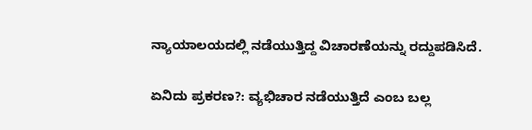ನ್ಯಾಯಾಲಯದಲ್ಲಿ ನಡೆಯುತ್ತಿದ್ದ ವಿಚಾರಣೆಯನ್ನು ರದ್ದುಪಡಿಸಿದೆ.

ಏನಿದು ಪ್ರಕರಣ?: ವ್ಯಭಿಚಾರ ನಡೆಯುತ್ತಿದೆ ಎಂಬ ಬಲ್ಲ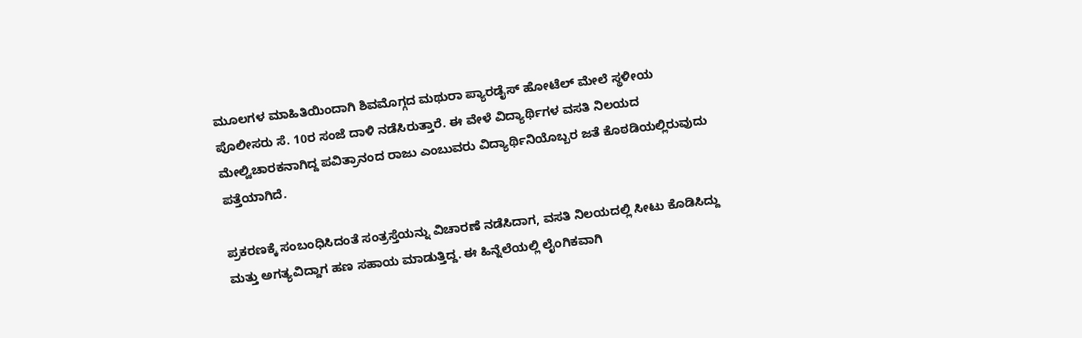ಮೂಲಗಳ ಮಾಹಿತಿಯಿಂದಾಗಿ ಶಿವಮೊಗ್ಗದ ಮಥುರಾ ಪ್ಯಾರಡೈಸ್‌ ಹೋಟೆಲ್‌ ಮೇಲೆ ಸ್ಥಳೀಯ ಪೊಲೀಸರು ಸೆ. 10ರ ಸಂಜೆ ದಾಳಿ ನಡೆಸಿರುತ್ತಾರೆ. ಈ ವೇಳೆ ವಿದ್ಯಾರ್ಥಿಗಳ ವಸತಿ ನಿಲಯದ ಮೇಲ್ವಿಚಾರಕನಾಗಿದ್ದ ಪವಿತ್ರಾನಂದ ರಾಜು ಎಂಬುವರು ವಿದ್ಯಾರ್ಥಿನಿಯೊಬ್ಬರ ಜತೆ ಕೊಠಡಿಯಲ್ಲಿರುವುದು ಪತ್ತೆಯಾಗಿದೆ.

ಪ್ರಕರಣಕ್ಕೆ ಸಂಬಂಧಿಸಿದಂತೆ ಸಂತ್ರಸ್ತೆಯನ್ನು ವಿಚಾರಣೆ ನಡೆಸಿದಾಗ, ವಸತಿ ನಿಲಯದಲ್ಲಿ ಸೀಟು ಕೊಡಿಸಿದ್ದು ಮತ್ತು ಅಗತ್ಯವಿದ್ದಾಗ ಹಣ ಸಹಾಯ ಮಾಡುತ್ತಿದ್ದ. ಈ ಹಿನ್ನೆಲೆಯಲ್ಲಿ ಲೈಂಗಿಕವಾಗಿ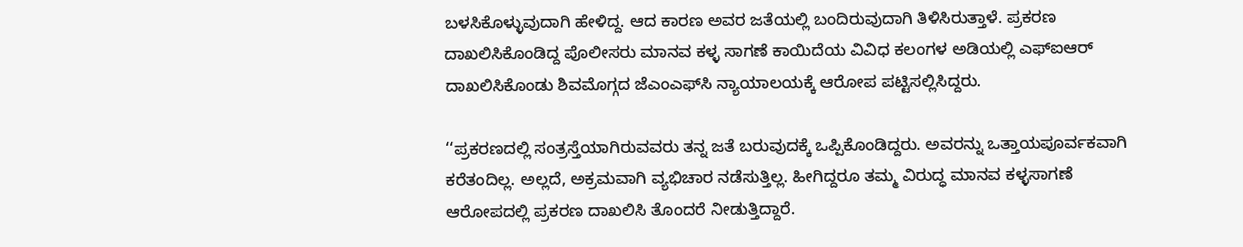ಬಳಸಿಕೊಳ್ಳುವುದಾಗಿ ಹೇಳಿದ್ದ. ಆದ ಕಾರಣ ಅವರ ಜತೆಯಲ್ಲಿ ಬಂದಿರುವುದಾಗಿ ತಿಳಿಸಿರುತ್ತಾಳೆ. ಪ್ರಕರಣ ದಾಖಲಿಸಿಕೊಂಡಿದ್ದ ಪೊಲೀಸರು ಮಾನವ ಕಳ್ಳ ಸಾಗಣೆ ಕಾಯಿದೆಯ ವಿವಿಧ ಕಲಂಗಳ ಅಡಿಯಲ್ಲಿ ಎಫ್‌ಐಆರ್‌ ದಾಖಲಿಸಿಕೊಂಡು ಶಿವಮೊಗ್ಗದ ಜೆಎಂಎಫ್‌ಸಿ ನ್ಯಾಯಾಲಯಕ್ಕೆ ಆರೋಪ ಪಟ್ಟಿಸಲ್ಲಿಸಿದ್ದರು.

‘‘ಪ್ರಕರಣದಲ್ಲಿ ಸಂತ್ರಸ್ತೆಯಾಗಿರುವವರು ತನ್ನ ಜತೆ ಬರುವುದಕ್ಕೆ ಒಪ್ಪಿಕೊಂಡಿದ್ದರು. ಅವರನ್ನು ಒತ್ತಾಯಪೂರ್ವಕವಾಗಿ ಕರೆತಂದಿಲ್ಲ. ಅಲ್ಲದೆ, ಅಕ್ರಮವಾಗಿ ವ್ಯಭಿಚಾರ ನಡೆಸುತ್ತಿಲ್ಲ. ಹೀಗಿದ್ದರೂ ತಮ್ಮ ವಿರುದ್ಧ ಮಾನವ ಕಳ್ಳಸಾಗಣೆ ಆರೋಪದಲ್ಲಿ ಪ್ರಕರಣ ದಾಖಲಿಸಿ ತೊಂದರೆ ನೀಡುತ್ತಿದ್ದಾರೆ.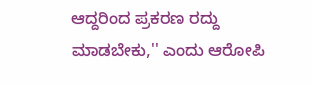ಆದ್ದರಿಂದ ಪ್ರಕರಣ ರದ್ದು ಮಾಡಬೇಕು,'' ಎಂದು ಆರೋಪಿ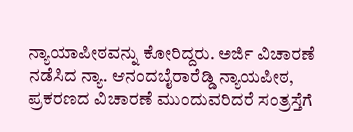ನ್ಯಾಯಾಪೀಠವನ್ನು ಕೋರಿದ್ದರು. ಅರ್ಜಿ ವಿಚಾರಣೆ ನಡೆಸಿದ ನ್ಯಾ. ಆನಂದಬೈರಾರೆಡ್ಡಿ ನ್ಯಾಯಪೀಠ, ಪ್ರಕರಣದ ವಿಚಾರಣೆ ಮುಂದುವರಿದರೆ ಸಂತ್ರಸ್ತೆಗೆ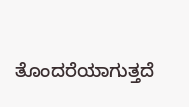ತೊಂದರೆಯಾಗುತ್ತದೆ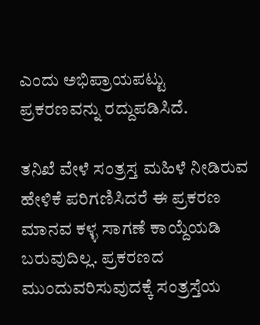ಎಂದು ಅಭಿಪ್ರಾಯಪಟ್ಟು ಪ್ರಕರಣವನ್ನು ರದ್ದುಪಡಿಸಿದೆ.

ತನಿಖೆ ವೇಳೆ ಸಂತ್ರಸ್ತ ಮಹಿಳೆ ನೀಡಿರುವ ಹೇಳಿಕೆ ಪರಿಗಣಿಸಿದರೆ ಈ ಪ್ರಕರಣ ಮಾನವ ಕಳ್ಳ ಸಾಗಣೆ ಕಾಯ್ದೆಯಡಿ ಬರುವುದಿಲ್ಲ. ಪ್ರಕರಣದ ಮುಂದುವರಿಸುವುದಕ್ಕೆ ಸಂತ್ರಸ್ತೆಯ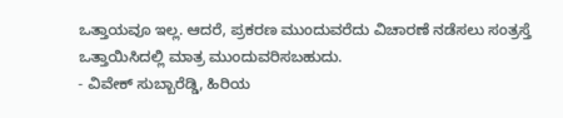ಒತ್ತಾಯವೂ ಇಲ್ಲ. ಆದರೆ, ಪ್ರಕರಣ ಮುಂದುವರೆದು ವಿಚಾರಣೆ ನಡೆಸಲು ಸಂತ್ರಸ್ತೆ ಒತ್ತಾಯಿಸಿದಲ್ಲಿ ಮಾತ್ರ ಮುಂದುವರಿಸಬಹುದು.
- ವಿವೇಕ್‌ ಸುಬ್ಬಾರೆಡ್ಡಿ, ಹಿರಿಯ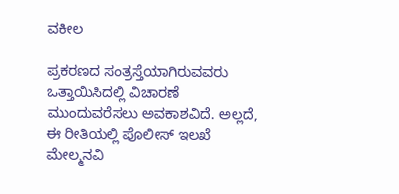ವಕೀಲ

ಪ್ರಕರಣದ ಸಂತ್ರಸ್ತೆಯಾಗಿರುವವರು ಒತ್ತಾಯಿಸಿದಲ್ಲಿ ವಿಚಾರಣೆ ಮುಂದುವರೆಸಲು ಅವಕಾಶವಿದೆ. ಅಲ್ಲದೆ, ಈ ರೀತಿಯಲ್ಲಿ ಪೊಲೀಸ್‌ ಇಲಖೆ ಮೇಲ್ಮನವಿ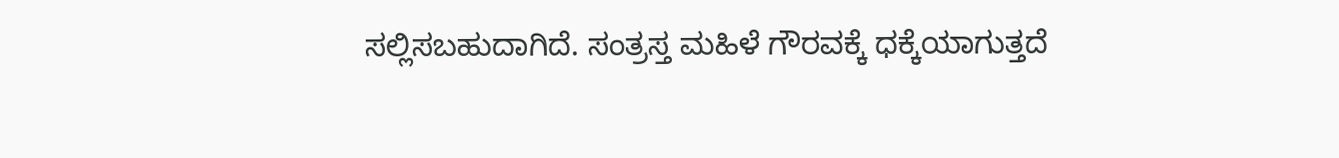ಸಲ್ಲಿಸಬಹುದಾಗಿದೆ. ಸಂತ್ರಸ್ತ ಮಹಿಳೆ ಗೌರವಕ್ಕೆ ಧಕ್ಕೆಯಾಗುತ್ತದೆ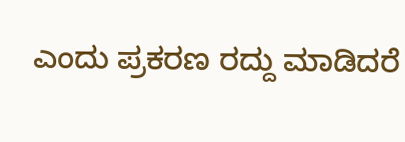ಎಂದು ಪ್ರಕರಣ ರದ್ದು ಮಾಡಿದರೆ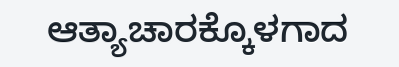ಆತ್ಯಾಚಾರಕ್ಕೊಳಗಾದ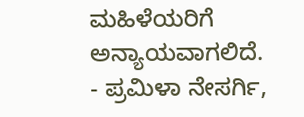ಮಹಿಳೆಯರಿಗೆ ಅನ್ಯಾಯವಾಗಲಿದೆ.
- ಪ್ರಮಿಳಾ ನೇಸರ್ಗಿ,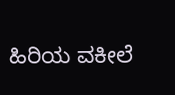ಹಿರಿಯ ವಕೀಲೆ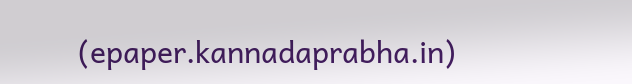(epaper.kannadaprabha.in)